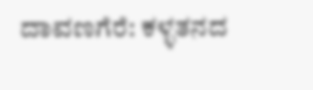ದಾವಣಗೆರೆ: ಕಳ್ಳತನದ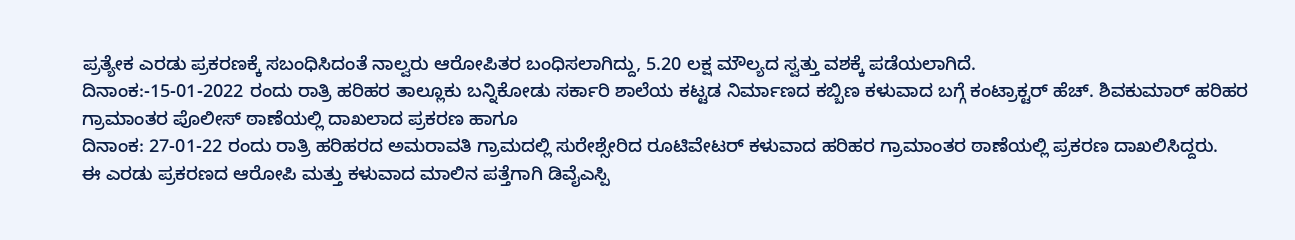ಪ್ರತ್ಯೇಕ ಎರಡು ಪ್ರಕರಣಕ್ಕೆ ಸಬಂಧಿಸಿದಂತೆ ನಾಲ್ವರು ಆರೋಪಿತರ ಬಂಧಿಸಲಾಗಿದ್ದು, 5.20 ಲಕ್ಷ ಮೌಲ್ಯದ ಸ್ವತ್ತು ವಶಕ್ಕೆ ಪಡೆಯಲಾಗಿದೆ.
ದಿನಾಂಕ:-15-01-2022 ರಂದು ರಾತ್ರಿ ಹರಿಹರ ತಾಲ್ಲೂಕು ಬನ್ನಿಕೋಡು ಸರ್ಕಾರಿ ಶಾಲೆಯ ಕಟ್ಟಡ ನಿರ್ಮಾಣದ ಕಬ್ಬಿಣ ಕಳುವಾದ ಬಗ್ಗೆ ಕಂಟ್ರಾಕ್ಟರ್ ಹೆಚ್. ಶಿವಕುಮಾರ್ ಹರಿಹರ ಗ್ರಾಮಾಂತರ ಪೊಲೀಸ್ ಠಾಣೆಯಲ್ಲಿ ದಾಖಲಾದ ಪ್ರಕರಣ ಹಾಗೂ
ದಿನಾಂಕ: 27-01-22 ರಂದು ರಾತ್ರಿ ಹರಿಹರದ ಅಮರಾವತಿ ಗ್ರಾಮದಲ್ಲಿ ಸುರೇಶ್ಸೇರಿದ ರೂಟಿವೇಟರ್ ಕಳುವಾದ ಹರಿಹರ ಗ್ರಾಮಾಂತರ ಠಾಣೆಯಲ್ಲಿ ಪ್ರಕರಣ ದಾಖಲಿಸಿದ್ದರು.
ಈ ಎರಡು ಪ್ರಕರಣದ ಆರೋಪಿ ಮತ್ತು ಕಳುವಾದ ಮಾಲಿನ ಪತ್ತೆಗಾಗಿ ಡಿವೈಎಸ್ಪಿ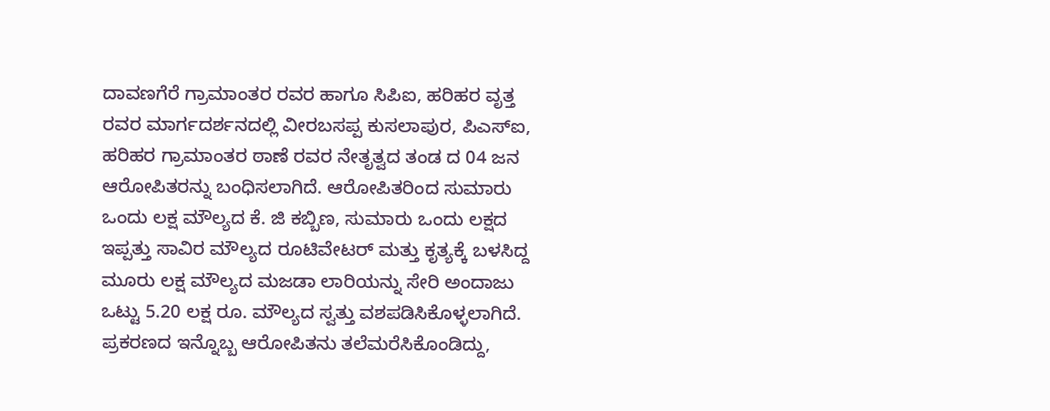ದಾವಣಗೆರೆ ಗ್ರಾಮಾಂತರ ರವರ ಹಾಗೂ ಸಿಪಿಐ, ಹರಿಹರ ವೃತ್ತ ರವರ ಮಾರ್ಗದರ್ಶನದಲ್ಲಿ ವೀರಬಸಪ್ಪ ಕುಸಲಾಪುರ, ಪಿಎಸ್ಐ, ಹರಿಹರ ಗ್ರಾಮಾಂತರ ಠಾಣೆ ರವರ ನೇತೃತ್ವದ ತಂಡ ದ 04 ಜನ ಆರೋಪಿತರನ್ನು ಬಂಧಿಸಲಾಗಿದೆ. ಆರೋಪಿತರಿಂದ ಸುಮಾರು ಒಂದು ಲಕ್ಷ ಮೌಲ್ಯದ ಕೆ. ಜಿ ಕಬ್ಬಿಣ, ಸುಮಾರು ಒಂದು ಲಕ್ಷದ ಇಪ್ಪತ್ತು ಸಾವಿರ ಮೌಲ್ಯದ ರೂಟಿವೇಟರ್ ಮತ್ತು ಕೃತ್ಯಕ್ಕೆ ಬಳಸಿದ್ದ ಮೂರು ಲಕ್ಷ ಮೌಲ್ಯದ ಮಜಡಾ ಲಾರಿಯನ್ನು ಸೇರಿ ಅಂದಾಜು ಒಟ್ಟು 5.20 ಲಕ್ಷ ರೂ. ಮೌಲ್ಯದ ಸ್ವತ್ತು ವಶಪಡಿಸಿಕೊಳ್ಳಲಾಗಿದೆ. ಪ್ರಕರಣದ ಇನ್ನೊಬ್ಬ ಆರೋಪಿತನು ತಲೆಮರೆಸಿಕೊಂಡಿದ್ದು,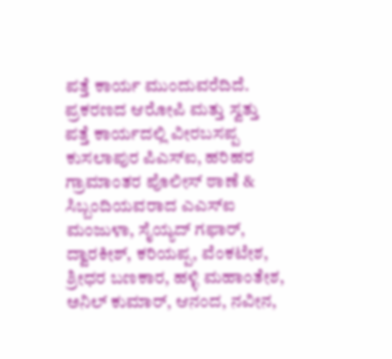ಪತ್ತೆ ಕಾರ್ಯ ಮುಂದುವರೆದಿದೆ.
ಪ್ರಕರಣದ ಆರೋಪಿ ಮತ್ತು ಸ್ವತ್ತು ಪತ್ತೆ ಕಾರ್ಯದಲ್ಲಿ ವೀರಬಸಪ್ಪ ಕುಸಲಾಪುರ ಪಿಎಸ್ಐ, ಹರಿಹರ ಗ್ರಾಮಾಂತರ ಪೊಲೀಸ್ ಠಾಣೆ & ಸಿಬ್ಬಂದಿಯವರಾದ ಎಎಸ್ಐ ಮಂಜುಳಾ, ಸೈಯ್ಯದ್ ಗಫಾರ್, ದ್ವಾರಕೀಶ್, ಕರಿಯಪ್ಪ, ವೆಂಕಟೇಶ, ಶ್ರೀಧರ ಬಣಕಾರ, ಹಳ್ಳಿ ಮಹಾಂತೇಶ, ಅನಿಲ್ ಕುಮಾರ್, ಆನಂದ, ನವೀನ,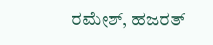ರಮೇಶ್, ಹಜರತ್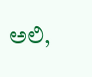ಅಲಿ,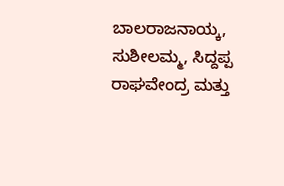ಬಾಲರಾಜನಾಯ್ಕ, ಸುಶೀಲಮ್ಮ, ಸಿದ್ದಪ್ಪ ರಾಘವೇಂದ್ರ ಮತ್ತು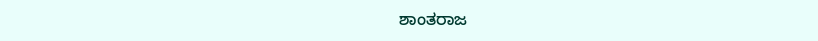ಶಾಂತರಾಜ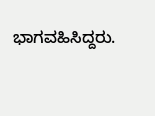ಭಾಗವಹಿಸಿದ್ದರು.